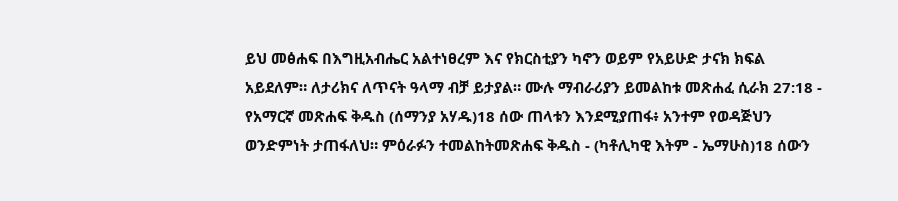ይህ መፅሐፍ በእግዚአብሔር አልተነፀረም እና የክርስቲያን ካኖን ወይም የአይሁድ ታናክ ክፍል አይደለም። ለታሪክና ለጥናት ዓላማ ብቻ ይታያል። ሙሉ ማብራሪያን ይመልከቱ መጽሐፈ ሲራክ 27:18 - የአማርኛ መጽሐፍ ቅዱስ (ሰማንያ አሃዱ)18 ሰው ጠላቱን እንደሚያጠፋ፥ አንተም የወዳጅህን ወንድምነት ታጠፋለህ። ምዕራፉን ተመልከትመጽሐፍ ቅዱስ - (ካቶሊካዊ እትም - ኤማሁስ)18 ሰውን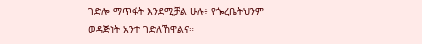ገድሎ ማጥፋት እንደሚቻል ሁሉ፥ የጐረቤትህንም ወዳጅነት አንተ ገድለኸዋልና።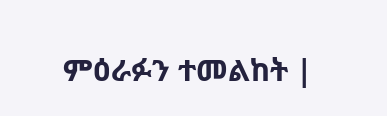ምዕራፉን ተመልከት |